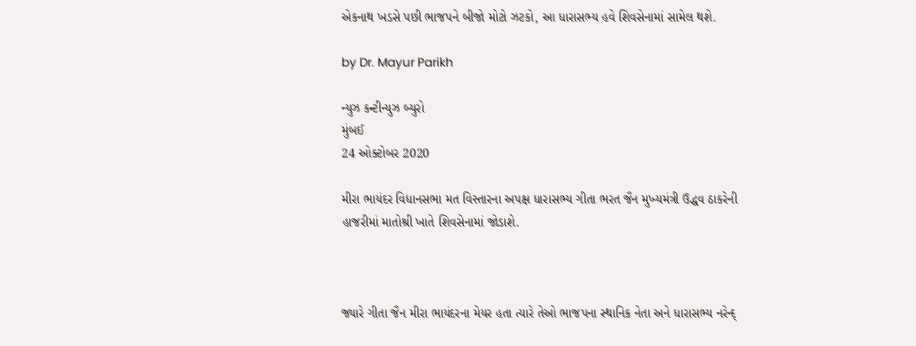એકનાથ ખડસે પછી ભાજપને બીજો મોટો ઝટકો, આ ધારાસભ્ય હવે શિવસેનામાં સામેલ થશે.

by Dr. Mayur Parikh

ન્યુઝ કન્ટીન્યુઝ બ્યુરો
મુંબઈ
24 ઓક્ટોબર 2020

મીરા ભાયંદર વિધાનસભા મત વિસ્તારના અપક્ષ ધારાસભ્ય ગીતા ભરત જૈન મુખ્યમંત્રી ઉદ્ધવ ઠાકરેની હાજરીમાં માતોશ્રી ખાતે શિવસેનામાં જોડાશે.



જ્યારે ગીતા જૈન મીરા ભાયંદરના મેયર હતા ત્યારે તેઓ ભાજપના સ્થાનિક નેતા અને ધારાસભ્ય નરેન્દ્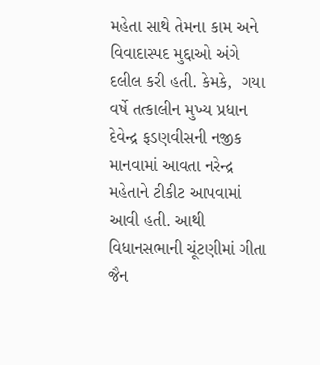મહેતા સાથે તેમના કામ અને વિવાદાસ્પદ મુદ્દાઓ અંગે દલીલ કરી હતી. કેમકે,  ગયા વર્ષે તત્કાલીન મુખ્ય પ્રધાન દેવેન્દ્ર ફડણવીસની નજીક માનવામાં આવતા નરેન્દ્ર મહેતાને ટીકીટ આપવામાં આવી હતી. આથી વિધાનસભાની ચૂંટણીમાં ગીતા જૈન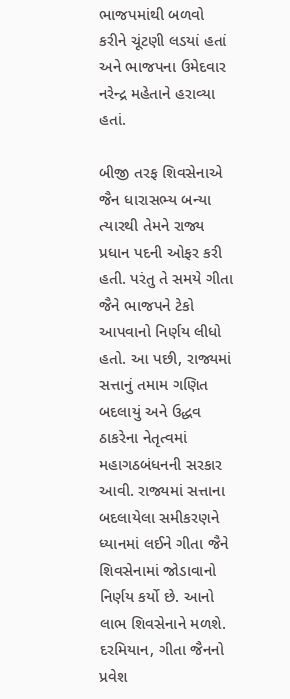ભાજપમાંથી બળવો કરીને ચૂંટણી લડયાં હતાં અને ભાજપના ઉમેદવાર નરેન્દ્ર મહેતાને હરાવ્યા હતાં.

બીજી તરફ શિવસેનાએ જૈન ધારાસભ્ય બન્યા ત્યારથી તેમને રાજ્ય પ્રધાન પદની ઓફર કરી હતી. પરંતુ તે સમયે ગીતા જૈને ભાજપને ટેકો આપવાનો નિર્ણય લીધો હતો. આ પછી, રાજ્યમાં સત્તાનું તમામ ગણિત બદલાયું અને ઉદ્ધવ ઠાકરેના નેતૃત્વમાં મહાગઠબંધનની સરકાર આવી. રાજ્યમાં સત્તાના બદલાયેલા સમીકરણને ધ્યાનમાં લઈને ગીતા જૈને શિવસેનામાં જોડાવાનો નિર્ણય કર્યો છે. આનો લાભ શિવસેનાને મળશે. દરમિયાન, ગીતા જૈનનો પ્રવેશ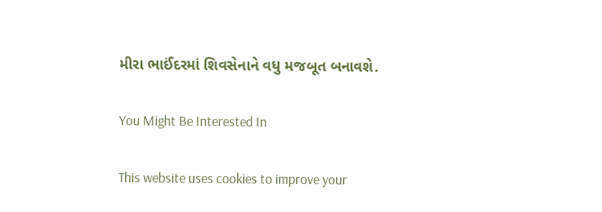મીરા ભાઈંદરમાં શિવસેનાને વધુ મજબૂત બનાવશે.

You Might Be Interested In

This website uses cookies to improve your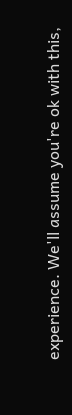experience. We'll assume you're ok with this,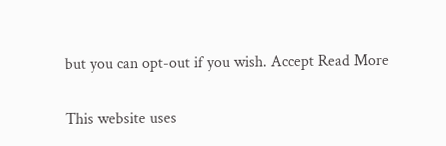but you can opt-out if you wish. Accept Read More

This website uses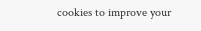cookies to improve your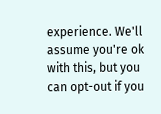experience. We'll assume you're ok with this, but you can opt-out if you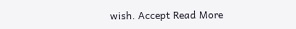wish. Accept Read More